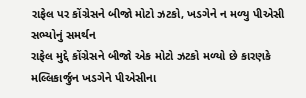રાફેલ પર કોંગ્રેસને બીજો મોટો ઝટકો, ખડગેને ન મળ્યુ પીએસી સભ્યોનું સમર્થન
રાફેલ મુદ્દે કોંગ્રેસને બીજો એક મોટો ઝટકો મળ્યો છે કારણકે મલ્લિકાર્જુન ખડગેને પીએસીના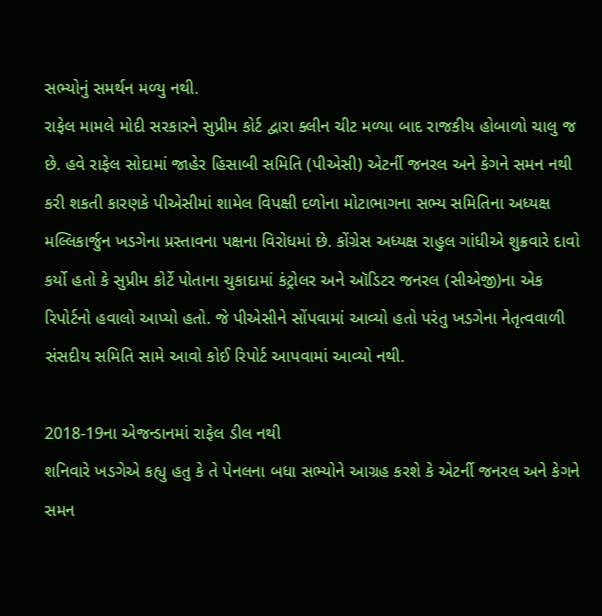સભ્યોનું સમર્થન મળ્યુ નથી.
રાફેલ મામલે મોદી સરકારને સુપ્રીમ કોર્ટ દ્વારા ક્લીન ચીટ મળ્યા બાદ રાજકીય હોબાળો ચાલુ જ છે. હવે રાફેલ સોદામાં જાહેર હિસાબી સમિતિ (પીએસી) એટર્ની જનરલ અને કેગને સમન નથી કરી શકતી કારણકે પીએસીમાં શામેલ વિપક્ષી દળોના મોટાભાગના સભ્ય સમિતિના અધ્યક્ષ મલ્લિકાર્જુન ખડગેના પ્રસ્તાવના પક્ષના વિરોધમાં છે. કોંગ્રેસ અધ્યક્ષ રાહુલ ગાંધીએ શુક્રવારે દાવો કર્યો હતો કે સુપ્રીમ કોર્ટે પોતાના ચુકાદામાં કંટ્રોલર અને ઑડિટર જનરલ (સીએજી)ના એક રિપોર્ટનો હવાલો આપ્યો હતો. જે પીએસીને સોંપવામાં આવ્યો હતો પરંતુ ખડગેના નેતૃત્વવાળી સંસદીય સમિતિ સામે આવો કોઈ રિપોર્ટ આપવામાં આવ્યો નથી.

2018-19ના એજન્ડાનમાં રાફેલ ડીલ નથી
શનિવારે ખડગેએ કહ્યુ હતુ કે તે પેનલના બધા સભ્યોને આગ્રહ કરશે કે એટર્ની જનરલ અને કેગને સમન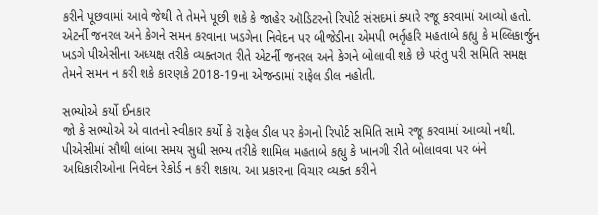કરીને પૂછવામાં આવે જેથી તે તેમને પૂછી શકે કે જાહેર ઑડિટરનો રિપોર્ટ સંસદમાં ક્યારે રજૂ કરવામાં આવ્યો હતો. એટર્ની જનરલ અને કેગને સમન કરવાના ખડગેના નિવેદન પર બીજેડીના એમપી ભર્તૃહરિ મહતાબે કહ્યુ કે મલ્લિકાર્જુન ખડગે પીએસીના અધ્યક્ષ તરીકે વ્યક્તગત રીતે એટર્ની જનરલ અને કેગને બોલાવી શકે છે પરંતુ પરી સમિતિ સમક્ષ તેમને સમન ન કરી શકે કારણકે 2018-19ના એજન્ડામાં રાફેલ ડીલ નહોતી.

સભ્યોએ કર્યો ઈનકાર
જો કે સભ્યોએ એ વાતનો સ્વીકાર કર્યો કે રાફેલ ડીલ પર કેગનો રિપોર્ટ સમિતિ સામે રજૂ કરવામાં આવ્યો નથી. પીએસીમાં સૌથી લાંબા સમય સુધી સભ્ય તરીકે શામિલ મહતાબે કહ્યુ કે ખાનગી રીતે બોલાવવા પર બંને અધિકારીઓના નિવેદન રેકોર્ડ ન કરી શકાય. આ પ્રકારના વિચાર વ્યક્ત કરીને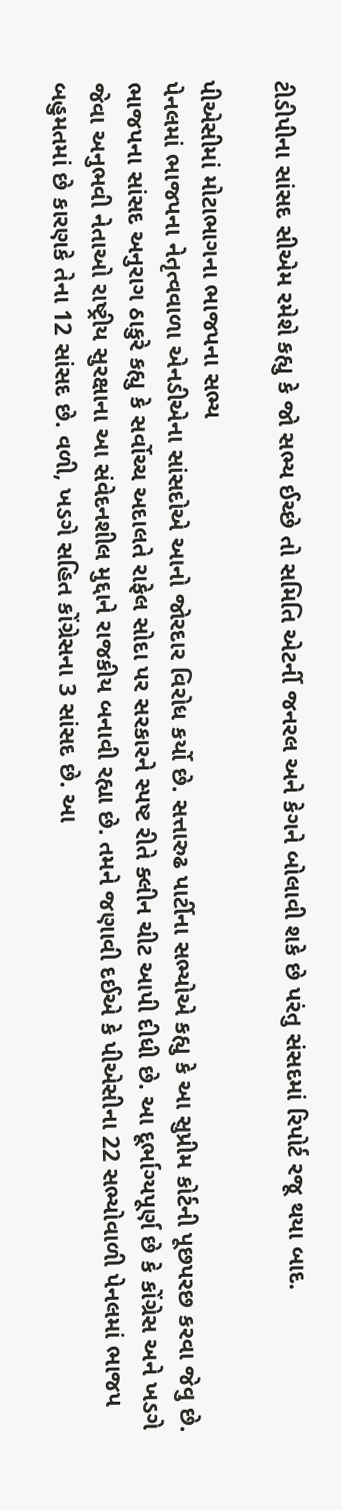ટીડીપીના સાંસદ સીએમ રમેશે કહ્યુ કે જો સભ્ય ઈચ્છે તો સમિતિ એટર્ની જનરલ અને કેગને બોલાવી શકે છે પરંતુ સંસદમાં રિપોર્ટ રજૂ થયા બાદ.

પીએસીમાં મોટાભાગના ભાજપના સભ્ય
પેનલમાં ભાજપના નેતૃત્વવાળા એનડીએના સાંસદોએ આનો જોરદાર વિરોધ કર્યો છે. સત્તારુઢ પાર્ટીના સભ્યોએ કહ્યુ કે આ સુપ્રીમ કોર્ટની પૂછપરછ કરવા જેવુ છે. ભાજપના સાંસદ અનુરાગ ઠાકુરે કહ્યુ કે સર્વોચ્ચ અદાલતે રાફેલ સોદા પર સરકારને સ્પષ્ટ રીતે ક્લીન ચીટ આપી દીધી છે. આ દૂર્ભાગ્યપૂર્ણ છે કે કોંગ્રેસ અને ખડગે જેવા અનુભવી નેતાઓ રાષ્ટ્રીય સુરક્ષાના આ સંવેદનશીલ મુદ્દાને રાજકીય બનાવી રહ્યા છે. તમને જણાવી દઈએ કે પીએસીના 22 સભ્યોવાળી પેનલમાં ભાજપ બહુમતમાં છે કારણકે તેના 12 સાંસદ છે. વળી, ખડગે સહિત કોંગ્રેસના 3 સાંસદ છે. આ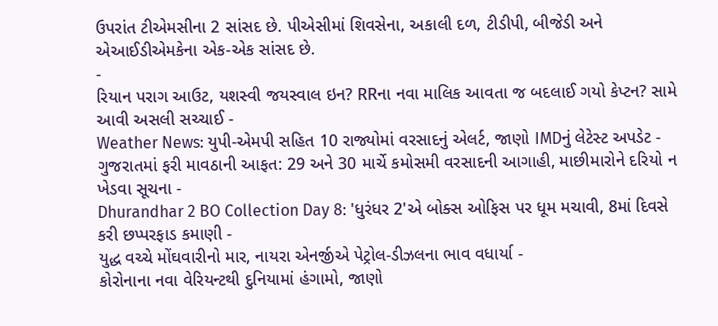ઉપરાંત ટીએમસીના 2 સાંસદ છે. પીએસીમાં શિવસેના, અકાલી દળ, ટીડીપી, બીજેડી અને એઆઈડીએમકેના એક-એક સાંસદ છે.
-
રિયાન પરાગ આઉટ, યશસ્વી જયસ્વાલ ઇન? RRના નવા માલિક આવતા જ બદલાઈ ગયો કેપ્ટન? સામે આવી અસલી સચ્ચાઈ -
Weather News: યુપી-એમપી સહિત 10 રાજ્યોમાં વરસાદનું એલર્ટ, જાણો IMDનું લેટેસ્ટ અપડેટ -
ગુજરાતમાં ફરી માવઠાની આફત: 29 અને 30 માર્ચે કમોસમી વરસાદની આગાહી, માછીમારોને દરિયો ન ખેડવા સૂચના -
Dhurandhar 2 BO Collection Day 8: 'ધુરંધર 2'એ બોક્સ ઓફિસ પર ધૂમ મચાવી, 8માં દિવસે કરી છપ્પરફાડ કમાણી -
યુદ્ધ વચ્ચે મોંઘવારીનો માર, નાયરા એનર્જીએ પેટ્રોલ-ડીઝલના ભાવ વધાર્યા -
કોરોનાના નવા વેરિયન્ટથી દુનિયામાં હંગામો, જાણો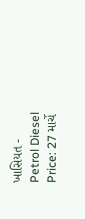ખાસિયત -
Petrol Diesel Price: 27 માર્ચે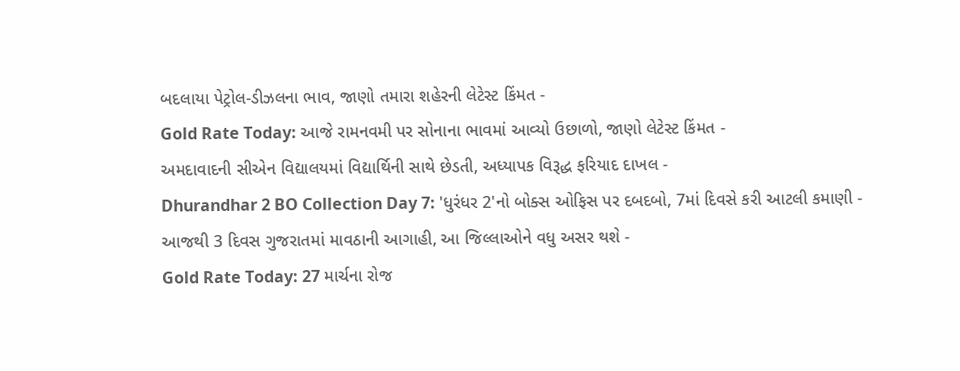બદલાયા પેટ્રોલ-ડીઝલના ભાવ, જાણો તમારા શહેરની લેટેસ્ટ કિંમત -
Gold Rate Today: આજે રામનવમી પર સોનાના ભાવમાં આવ્યો ઉછાળો, જાણો લેટેસ્ટ કિંમત -
અમદાવાદની સીએન વિદ્યાલયમાં વિદ્યાર્થિની સાથે છેડતી, અધ્યાપક વિરૂદ્ધ ફરિયાદ દાખલ -
Dhurandhar 2 BO Collection Day 7: 'ધુરંધર 2'નો બોક્સ ઓફિસ પર દબદબો, 7માં દિવસે કરી આટલી કમાણી -
આજથી 3 દિવસ ગુજરાતમાં માવઠાની આગાહી, આ જિલ્લાઓને વધુ અસર થશે -
Gold Rate Today: 27 માર્ચના રોજ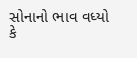સોનાનો ભાવ વધ્યો કે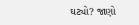ઘટ્યો? જાણો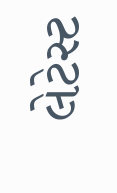લેટેસ્ટ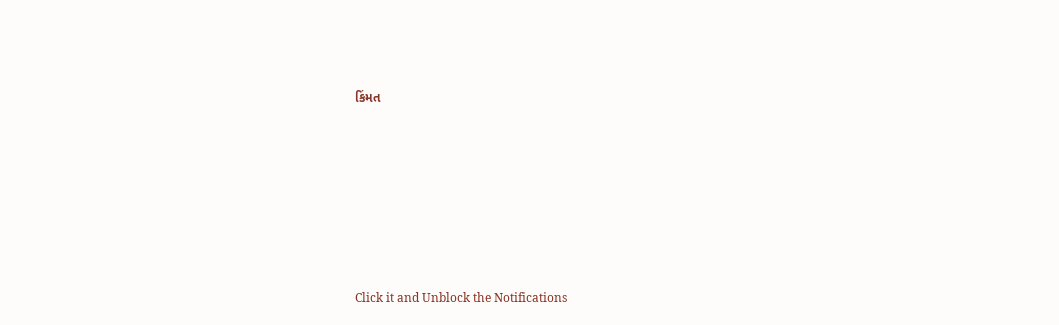કિંમત









Click it and Unblock the Notifications